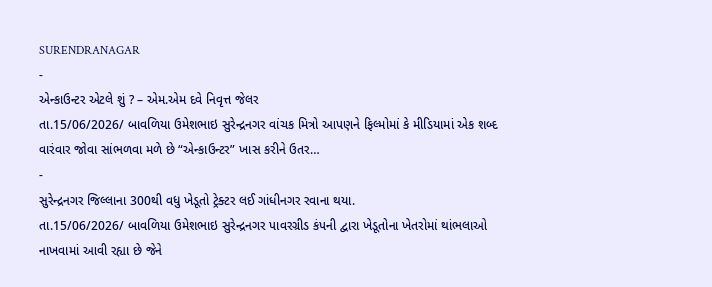SURENDRANAGAR
-
એન્કાઉન્ટર એટલે શું ? – એમ.એમ દવે નિવૃત્ત જેલર
તા.15/06/2026/ બાવળિયા ઉમેશભાઇ સુરેન્દ્રનગર વાંચક મિત્રો આપણને ફિલ્મોમાં કે મીડિયામાં એક શબ્દ વારંવાર જોવા સાંભળવા મળે છે “એન્કાઉન્ટર” ખાસ કરીને ઉતર…
-
સુરેન્દ્રનગર જિલ્લાના 300થી વધુ ખેડૂતો ટ્રેક્ટર લઈ ગાંધીનગર રવાના થયા.
તા.15/06/2026/ બાવળિયા ઉમેશભાઇ સુરેન્દ્રનગર પાવરગ્રીડ કંપની દ્વારા ખેડૂતોના ખેતરોમાં થાંભલાઓ નાખવામાં આવી રહ્યા છે જેને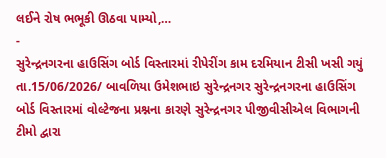લઈને રોષ ભભૂકી ઊઠવા પામ્યો,…
-
સુરેન્દ્રનગરના હાઉસિંગ બોર્ડ વિસ્તારમાં રીપેરીંગ કામ દરમિયાન ટીસી ખસી ગયું
તા.15/06/2026/ બાવળિયા ઉમેશભાઇ સુરેન્દ્રનગર સુરેન્દ્રનગરના હાઉસિંગ બોર્ડ વિસ્તારમાં વોલ્ટેજના પ્રશ્નના કારણે સુરેન્દ્રનગર પીજીવીસીએલ વિભાગની ટીમો દ્વારા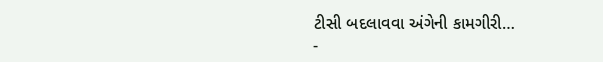ટીસી બદલાવવા અંગેની કામગીરી…
-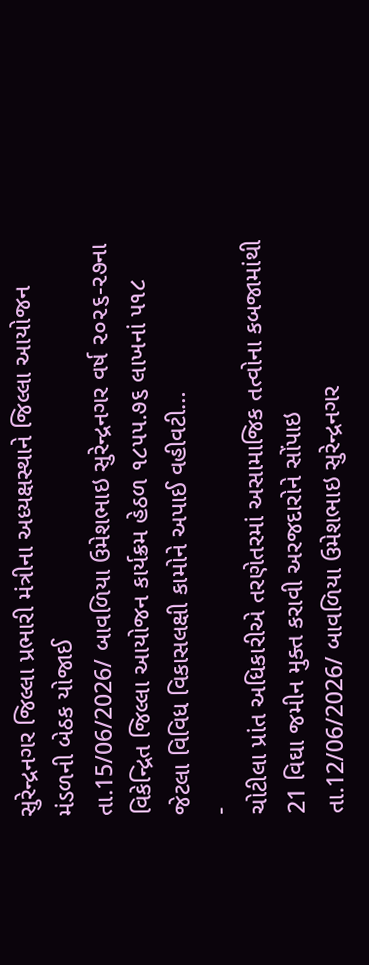સુરેન્દ્રનગર જિલ્લા પ્રભારી મંત્રીના અધ્યક્ષસ્થાને જિલ્લા આયોજન મંડળની બેઠક યોજાઈ
તા.15/06/2026/ બાવળિયા ઉમેશભાઇ સુરેન્દ્રનગર વર્ષ ૨૦૨૬-૨૭ના વિકેન્દ્રિત જિલ્લા આયોજન કાર્યક્રમ હેઠળ ૧૮૫૫.૭૬ લાખનાં ૫૧૮ જેટલા વિવિધ વિકાસલક્ષી કામોને અપાઈ વહીવટી…
-
ચોટીલા પ્રાંત અધિકારીએ તરણેતરમાં અસામાજિક તત્વોના કબજામાંથી 21 વિઘા જમીન મુક્ત કરાવી અરજદારોને સોંપાઇ
તા.12/06/2026/ બાવળિયા ઉમેશભાઇ સુરેન્દ્રનગર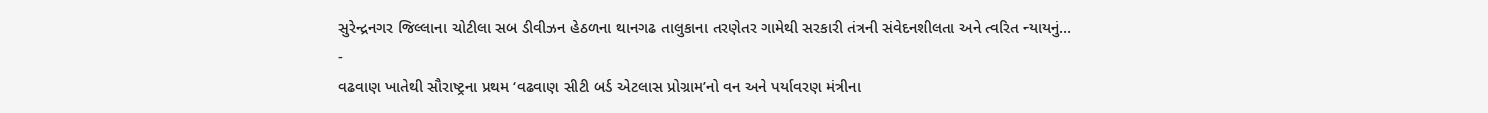સુરેન્દ્રનગર જિલ્લાના ચોટીલા સબ ડીવીઝન હેઠળના થાનગઢ તાલુકાના તરણેતર ગામેથી સરકારી તંત્રની સંવેદનશીલતા અને ત્વરિત ન્યાયનું…
-
વઢવાણ ખાતેથી સૌરાષ્ટ્રના પ્રથમ ‘વઢવાણ સીટી બર્ડ એટલાસ પ્રોગ્રામ’નો વન અને પર્યાવરણ મંત્રીના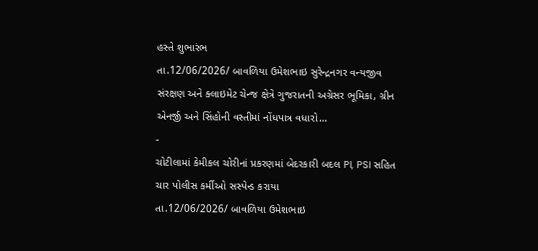હસ્તે શુભારંભ
તા.12/06/2026/ બાવળિયા ઉમેશભાઇ સુરેન્દ્રનગર વન્યજીવ સંરક્ષણ અને ક્લાઇમેટ ચેન્જ ક્ષેત્રે ગુજરાતની અગ્રેસર ભૂમિકા, ગ્રીન એનર્જી અને સિંહોની વસ્તીમાં નોંધપાત્ર વધારો…
-
ચોટીલામાં કેમીકલ ચોરીનાં પ્રકરણમાં બેદરકારી બદલ PI, PSI સહિત ચાર પોલીસ કર્મીઓ સસ્પેન્ડ કરાયા
તા.12/06/2026/ બાવળિયા ઉમેશભાઇ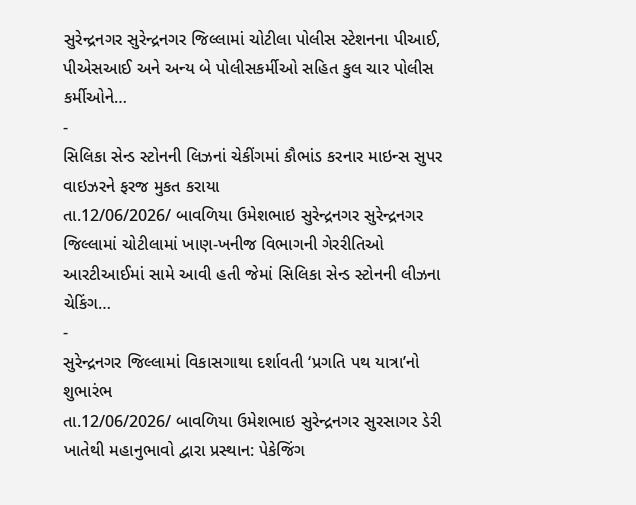સુરેન્દ્રનગર સુરેન્દ્રનગર જિલ્લામાં ચોટીલા પોલીસ સ્ટેશનના પીઆઈ, પીએસઆઈ અને અન્ય બે પોલીસકર્મીઓ સહિત કુલ ચાર પોલીસ કર્મીઓને…
-
સિલિકા સેન્ડ સ્ટોનની લિઝનાં ચેકીંગમાં કૌભાંડ કરનાર માઇન્સ સુપર વાઇઝરને ફરજ મુકત કરાયા
તા.12/06/2026/ બાવળિયા ઉમેશભાઇ સુરેન્દ્રનગર સુરેન્દ્રનગર જિલ્લામાં ચોટીલામાં ખાણ-ખનીજ વિભાગની ગેરરીતિઓ આરટીઆઈમાં સામે આવી હતી જેમાં સિલિકા સેન્ડ સ્ટોનની લીઝના ચેકિંગ…
-
સુરેન્દ્રનગર જિલ્લામાં વિકાસગાથા દર્શાવતી ‘પ્રગતિ પથ યાત્રા’નો શુભારંભ
તા.12/06/2026/ બાવળિયા ઉમેશભાઇ સુરેન્દ્રનગર સુરસાગર ડેરી ખાતેથી મહાનુભાવો દ્વારા પ્રસ્થાન: પેકેજિંગ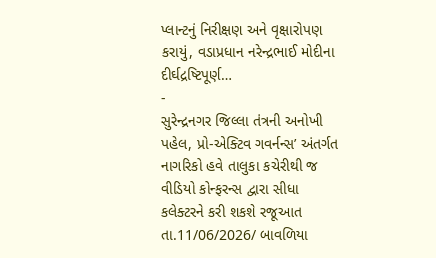પ્લાન્ટનું નિરીક્ષણ અને વૃક્ષારોપણ કરાયું, વડાપ્રધાન નરેન્દ્રભાઈ મોદીના દીર્ઘદ્રષ્ટિપૂર્ણ…
-
સુરેન્દ્રનગર જિલ્લા તંત્રની અનોખી પહેલ, પ્રો-એક્ટિવ ગવર્નન્સ’ અંતર્ગત નાગરિકો હવે તાલુકા કચેરીથી જ વીડિયો કોન્ફરન્સ દ્વારા સીધા કલેક્ટરને કરી શકશે રજૂઆત
તા.11/06/2026/ બાવળિયા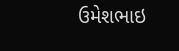ઉમેશભાઇ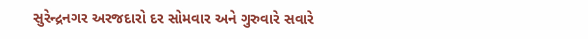સુરેન્દ્રનગર અરજદારો દર સોમવાર અને ગુરુવારે સવારે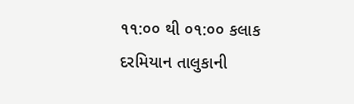૧૧:૦૦ થી ૦૧:૦૦ કલાક દરમિયાન તાલુકાની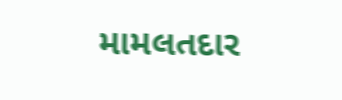મામલતદાર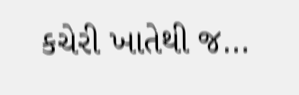કચેરી ખાતેથી જ…